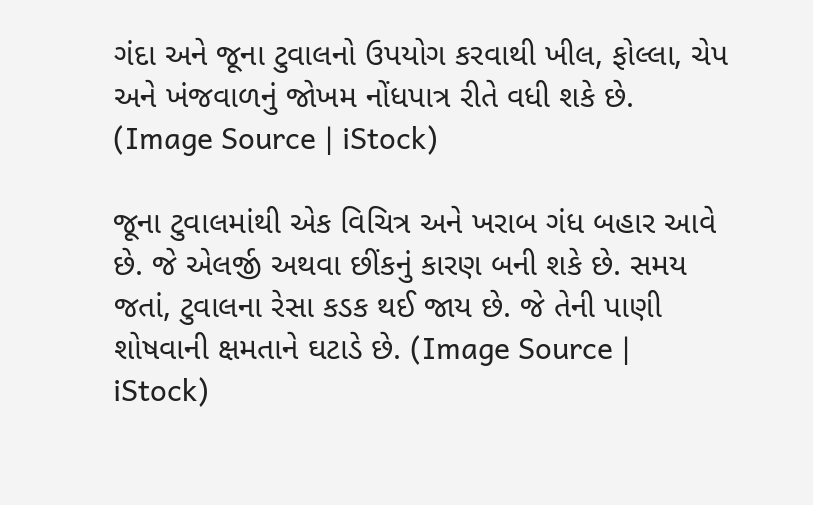ગંદા અને જૂના ટુવાલનો ઉપયોગ કરવાથી ખીલ, ફોલ્લા, ચેપ અને ખંજવાળનું જોખમ નોંધપાત્ર રીતે વધી શકે છે. (Image Source | iStock)

જૂના ટુવાલમાંથી એક વિચિત્ર અને ખરાબ ગંધ બહાર આવે છે. જે એલર્જી અથવા છીંકનું કારણ બની શકે છે. સમય જતાં, ટુવાલના રેસા કડક થઈ જાય છે. જે તેની પાણી શોષવાની ક્ષમતાને ઘટાડે છે. (Image Source | iStock)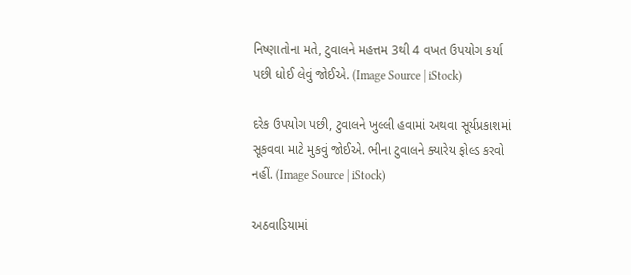નિષ્ણાતોના મતે, ટુવાલને મહત્તમ 3થી 4 વખત ઉપયોગ કર્યા પછી ધોઈ લેવું જોઈએ. (Image Source | iStock)

દરેક ઉપયોગ પછી, ટુવાલને ખુલ્લી હવામાં અથવા સૂર્યપ્રકાશમાં સૂકવવા માટે મુકવું જોઈએ. ભીના ટુવાલને ક્યારેય ફોલ્ડ કરવો નહીં. (Image Source | iStock)

અઠવાડિયામાં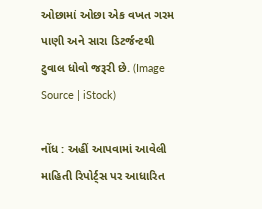ઓછામાં ઓછા એક વખત ગરમ પાણી અને સારા ડિટર્જન્ટથી ટુવાલ ધોવો જરૂરી છે. (Image Source | iStock)

નોંધ : અહીં આપવામાં આવેલી માહિતી રિપોર્ટ્સ પર આધારિત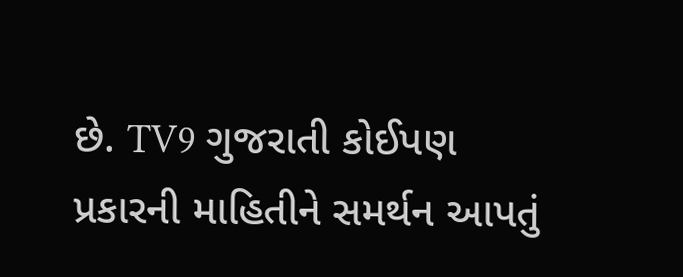છે. TV9 ગુજરાતી કોઈપણ પ્રકારની માહિતીને સમર્થન આપતું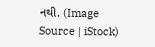નથી. (Image Source | iStock)